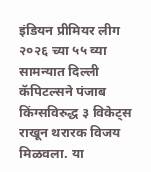इंडियन प्रीमियर लीग २०२६ च्या ५५ व्या सामन्यात दिल्ली कॅपिटल्सने पंजाब किंग्सविरुद्ध ३ विकेट्स राखून थरारक विजय मिळवला. या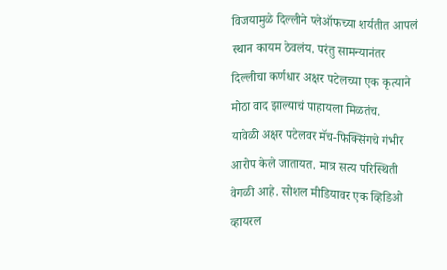विजयामुळे दिल्लीने प्लेऑफच्या शर्यतीत आपलं स्थान कायम ठेवलंय. परंतु सामन्यानंतर दिल्लीचा कर्णधार अक्षर पटेलच्या एक कृत्याने मोठा वाद झाल्याचं पाहायला मिळतंच.
यावेळी अक्षर पटेलवर मॅच-फिक्सिंगचे गंभीर आरोप केले जातायत. मात्र सत्य परिस्थिती वेगळी आहे. सोशल मीडियावर एक व्हिडिओ व्हायरल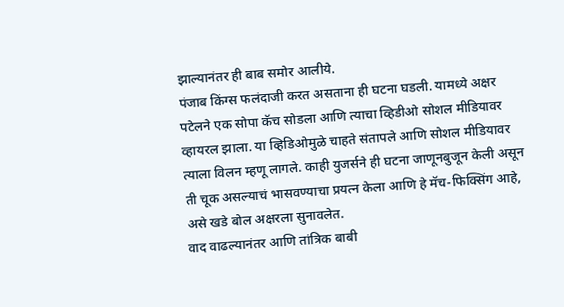झाल्यानंतर ही बाब समोर आलीये.
पंजाब किंग्स फलंदाजी करत असताना ही घटना घडली. यामध्ये अक्षर पटेलने एक सोपा कॅच सोडला आणि त्याचा व्हिडीओ सोशल मीडियावर व्हायरल झाला. या व्हिडिओमुळे चाहते संतापले आणि सोशल मीडियावर त्याला विलन म्हणू लागले. काही युजर्सने ही घटना जाणूनबुजून केली असून ती चूक असल्याचं भासवण्याचा प्रयत्न केला आणि हे मॅच-फिक्सिंग आहे, असे खडे बोल अक्षरला सुनावलेत.
वाद वाढल्यानंतर आणि तांत्रिक बाबी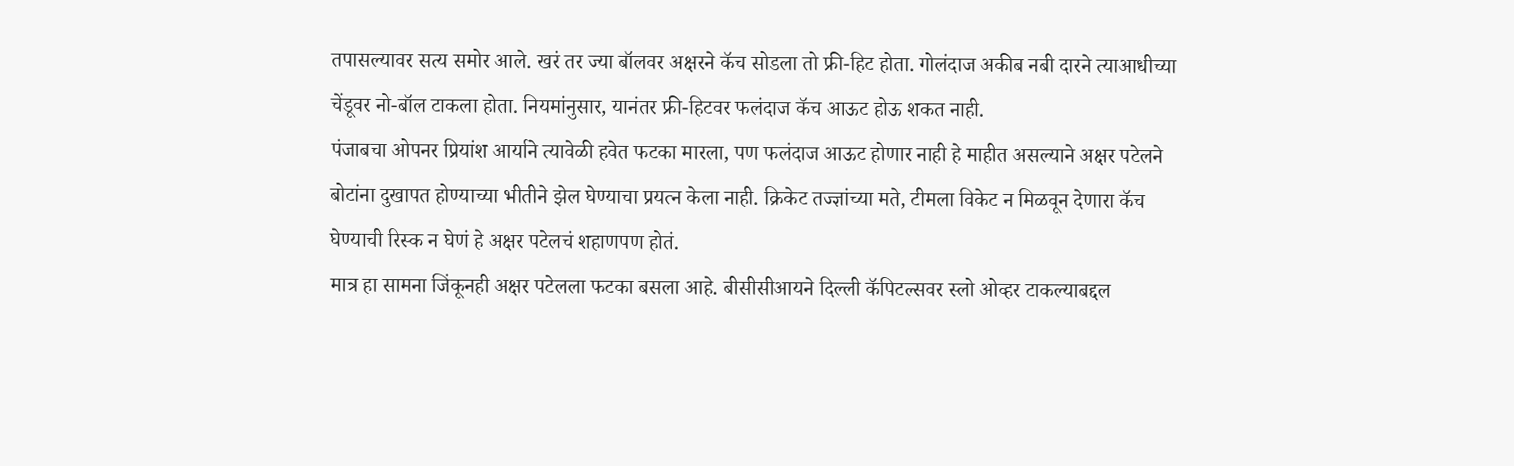तपासल्यावर सत्य समोर आले. खरं तर ज्या बॉलवर अक्षरने कॅच सोडला तो फ्री-हिट होता. गोलंदाज अकीब नबी दारने त्याआधीच्या चेंडूवर नो-बॉल टाकला होता. नियमांनुसार, यानंतर फ्री-हिटवर फलंदाज कॅच आऊट होऊ शकत नाही.
पंजाबचा ओपनर प्रियांश आर्याने त्यावेळी हवेत फटका मारला, पण फलंदाज आऊट होणार नाही हे माहीत असल्याने अक्षर पटेलने बोटांना दुखापत होण्याच्या भीतीने झेल घेण्याचा प्रयत्न केला नाही. क्रिकेट तज्ज्ञांच्या मते, टीमला विकेट न मिळवून देणारा कॅच घेण्याची रिस्क न घेणं हे अक्षर पटेलचं शहाणपण होतं.
मात्र हा सामना जिंकूनही अक्षर पटेलला फटका बसला आहे. बीसीसीआयने दिल्ली कॅपिटल्सवर स्लो ओव्हर टाकल्याबद्दल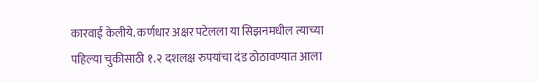कारवाई केलीये. कर्णधार अक्षर पटेलला या सिझनमधील त्याच्या पहिल्या चुकीसाठी १.२ दशलक्ष रुपयांचा दंड ठोठावण्यात आला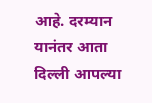आहे. दरम्यान यानंतर आता दिल्ली आपल्या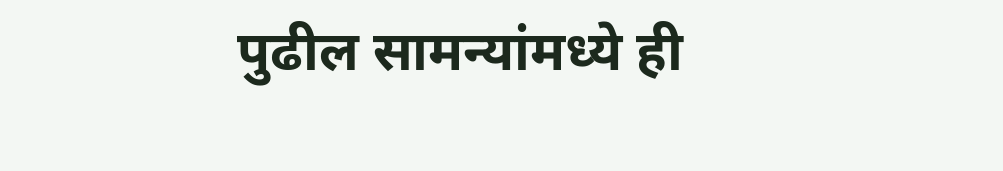पुढील सामन्यांमध्ये ही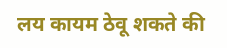लय कायम ठेवू शकते की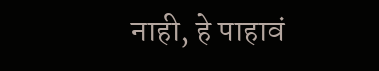नाही, हे पाहावं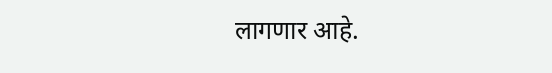लागणार आहे.